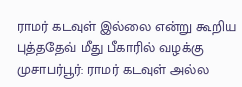ராமர் கடவுள் இல்லை என்று கூறிய புத்ததேவ் மீது பீகாரில் வழக்கு
முசாபர்பூர்: ராமர் கடவுள் அல்ல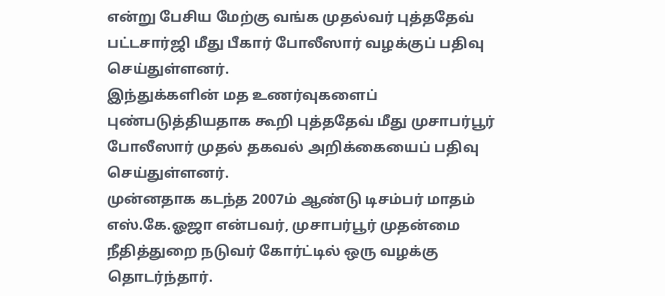என்று பேசிய மேற்கு வங்க முதல்வர் புத்ததேவ் பட்டசார்ஜி மீது பீகார் போலீஸார் வழக்குப் பதிவு செய்துள்ளனர்.
இந்துக்களின் மத உணர்வுகளைப் புண்படுத்தியதாக கூறி புத்ததேவ் மீது முசாபர்பூர் போலீஸார் முதல் தகவல் அறிக்கையைப் பதிவு செய்துள்ளனர்.
முன்னதாக கடந்த 2007ம் ஆண்டு டிசம்பர் மாதம் எஸ்.கே.ஓஜா என்பவர், முசாபர்பூர் முதன்மை நீதித்துறை நடுவர் கோர்ட்டில் ஒரு வழக்கு தொடர்ந்தார்.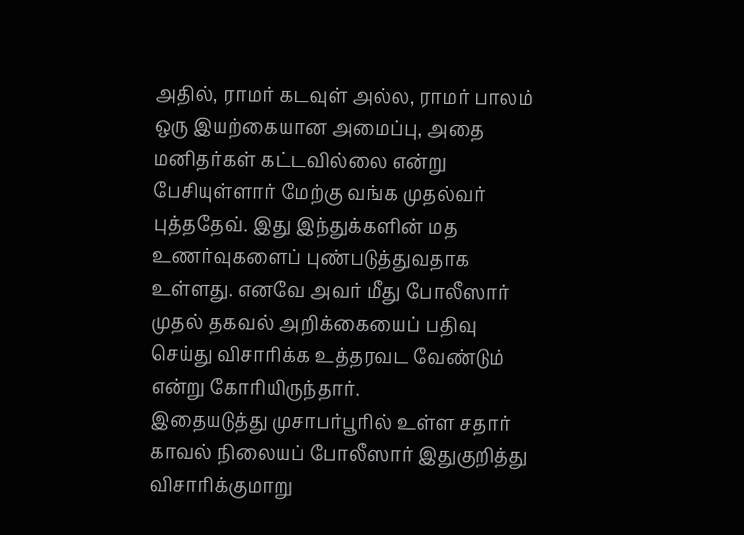அதில், ராமர் கடவுள் அல்ல, ராமர் பாலம் ஒரு இயற்கையான அமைப்பு, அதை மனிதர்கள் கட்டவில்லை என்று பேசியுள்ளார் மேற்கு வங்க முதல்வர் புத்ததேவ். இது இந்துக்களின் மத உணர்வுகளைப் புண்படுத்துவதாக உள்ளது. எனவே அவர் மீது போலீஸார் முதல் தகவல் அறிக்கையைப் பதிவு செய்து விசாரிக்க உத்தரவட வேண்டும் என்று கோரியிருந்தார்.
இதையடுத்து முசாபர்பூரில் உள்ள சதார் காவல் நிலையப் போலீஸார் இதுகுறித்து விசாரிக்குமாறு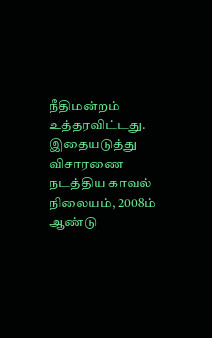நீதிமன்றம் உத்தரவிட்டது. இதையடுத்து விசாரணை நடத்திய காவல் நிலையம், 2008ம் ஆண்டு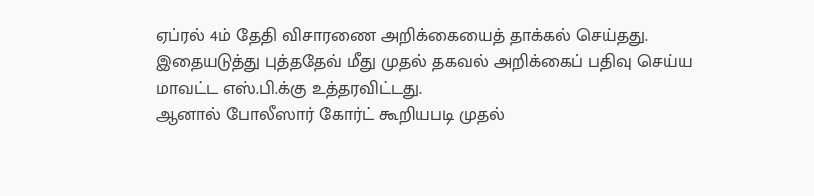ஏப்ரல் 4ம் தேதி விசாரணை அறிக்கையைத் தாக்கல் செய்தது. இதையடுத்து புத்ததேவ் மீது முதல் தகவல் அறிக்கைப் பதிவு செய்ய மாவட்ட எஸ்.பி.க்கு உத்தரவிட்டது.
ஆனால் போலீஸார் கோர்ட் கூறியபடி முதல்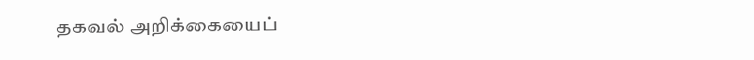தகவல் அறிக்கையைப்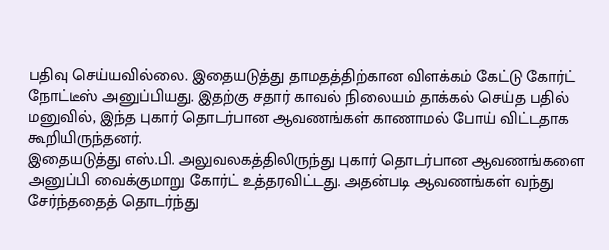பதிவு செய்யவில்லை. இதையடுத்து தாமதத்திற்கான விளக்கம் கேட்டு கோர்ட் நோட்டீஸ் அனுப்பியது. இதற்கு சதார் காவல் நிலையம் தாக்கல் செய்த பதில் மனுவில், இந்த புகார் தொடர்பான ஆவணங்கள் காணாமல் போய் விட்டதாக கூறியிருந்தனர்.
இதையடுத்து எஸ்.பி. அலுவலகத்திலிருந்து புகார் தொடர்பான ஆவணங்களை அனுப்பி வைக்குமாறு கோர்ட் உத்தரவிட்டது. அதன்படி ஆவணங்கள் வந்து சேர்ந்ததைத் தொடர்ந்து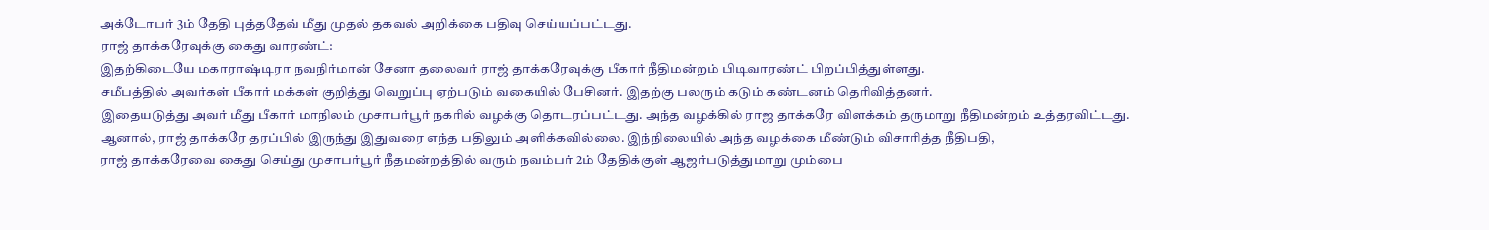அக்டோபர் 3ம் தேதி புத்ததேவ் மீது முதல் தகவல் அறிக்கை பதிவு செய்யப்பட்டது.
ராஜ் தாக்கரேவுக்கு கைது வாரண்ட்:
இதற்கிடையே மகாராஷ்டிரா நவநிர்மான் சேனா தலைவர் ராஜ் தாக்கரேவுக்கு பீகார் நீதிமன்றம் பிடிவாரண்ட் பிறப்பித்துள்ளது.
சமீபத்தில் அவர்கள் பீகார் மக்கள் குறித்து வெறுப்பு ஏற்படும் வகையில் பேசினர். இதற்கு பலரும் கடும் கண்டனம் தெரிவித்தனர்.
இதையடுத்து அவர் மீது பீகார் மாநிலம் முசாபர்பூர் நகரில் வழக்கு தொடரப்பட்டது. அந்த வழக்கில் ராஜ தாக்கரே விளக்கம் தருமாறு நீதிமன்றம் உத்தரவிட்டது.
ஆனால், ராஜ் தாக்கரே தரப்பில் இருந்து இதுவரை எந்த பதிலும் அளிக்கவில்லை. இந்நிலையில் அந்த வழக்கை மீண்டும் விசாரித்த நீதிபதி,
ராஜ் தாக்கரேவை கைது செய்து முசாபர்பூர் நீதமன்றத்தில் வரும் நவம்பர் 2ம் தேதிக்குள் ஆஜர்படுத்துமாறு மும்பை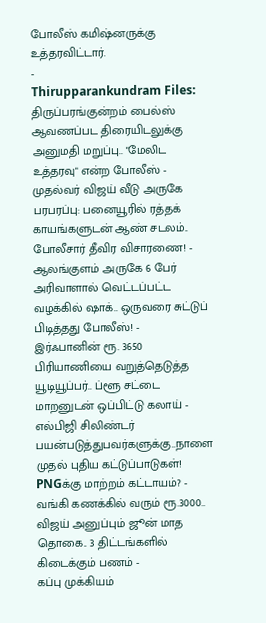போலீஸ் கமிஷ்னருக்கு உத்தரவிட்டார்.
-
Thirupparankundram Files: திருப்பரங்குன்றம் பைல்ஸ் ஆவணப்பட திரையிடலுக்கு அனுமதி மறுப்பு.. "மேலிட உத்தரவு" என்ற போலீஸ் -
முதல்வர் விஜய் வீடு அருகே பரபரப்பு: பனையூரில் ரத்தக் காயங்களுடன் ஆண் சடலம்.. போலீசார் தீவிர விசாரணை! -
ஆலங்குளம் அருகே 6 பேர் அரிவாளால் வெட்டப்பட்ட வழக்கில் ஷாக்.. ஒருவரை சுட்டுப் பிடித்தது போலீஸ்! -
இர்ஃபானின் ரூ. 3650 பிரியாணியை வறுத்தெடுத்த யூடியூப்பர்.. ப்ளூ சட்டை மாறனுடன் ஒப்பிட்டு கலாய் -
எல்பிஜி சிலிண்டர் பயன்படுத்துபவர்களுக்கு..நாளை முதல் புதிய கட்டுப்பாடுகள்! PNGக்கு மாற்றம் கட்டாயம்? -
வங்கி கணக்கில் வரும் ரூ.3000.. விஜய் அனுப்பும் ஜூன் மாத தொகை.. 3 திட்டங்களில் கிடைக்கும் பணம் -
கப்பு முக்கியம்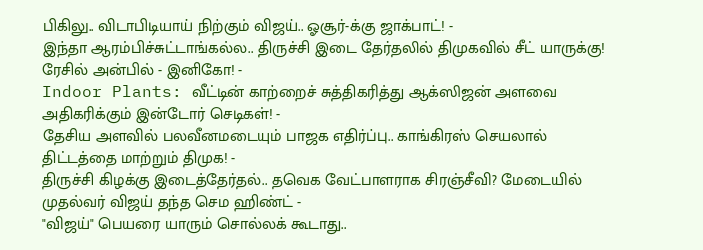பிகிலு.. விடாபிடியாய் நிற்கும் விஜய்.. ஓசூர்-க்கு ஜாக்பாட்! -
இந்தா ஆரம்பிச்சுட்டாங்கல்ல.. திருச்சி இடை தேர்தலில் திமுகவில் சீட் யாருக்கு! ரேசில் அன்பில் - இனிகோ! -
Indoor Plants: வீட்டின் காற்றைச் சுத்திகரித்து ஆக்ஸிஜன் அளவை அதிகரிக்கும் இன்டோர் செடிகள்! -
தேசிய அளவில் பலவீனமடையும் பாஜக எதிர்ப்பு.. காங்கிரஸ் செயலால் திட்டத்தை மாற்றும் திமுக! -
திருச்சி கிழக்கு இடைத்தேர்தல்.. தவெக வேட்பாளராக சிரஞ்சீவி? மேடையில் முதல்வர் விஜய் தந்த செம ஹிண்ட் -
"விஜய்" பெயரை யாரும் சொல்லக் கூடாது..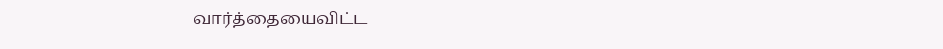வார்த்தையைவிட்ட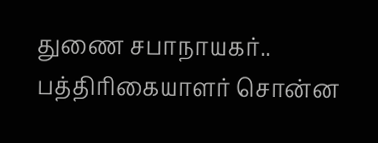துணை சபாநாயகர்.. பத்திரிகையாளர் சொன்ன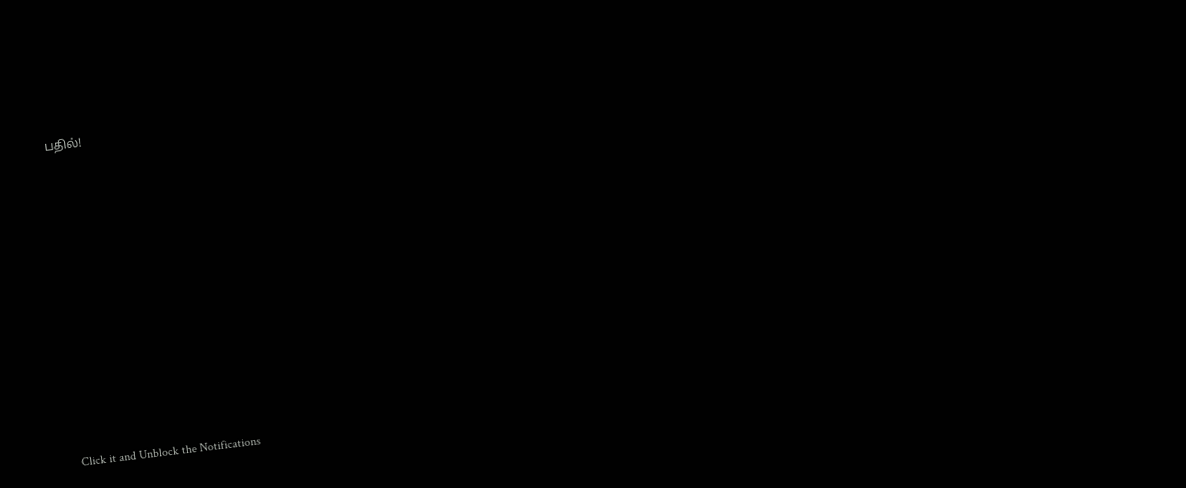பதில்!












Click it and Unblock the Notifications